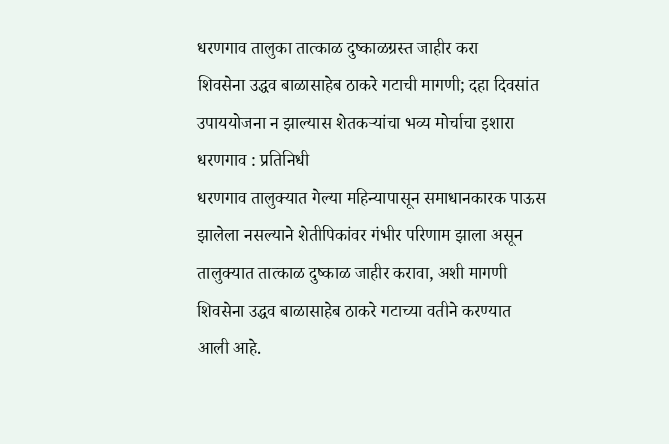धरणगाव तालुका तात्काळ दुष्काळग्रस्त जाहीर करा
शिवसेना उद्धव बाळासाहेब ठाकरे गटाची मागणी; दहा दिवसांत उपाययोजना न झाल्यास शेतकऱ्यांचा भव्य मोर्चाचा इशारा
धरणगाव : प्रतिनिधी
धरणगाव तालुक्यात गेल्या महिन्यापासून समाधानकारक पाऊस झालेला नसल्याने शेतीपिकांवर गंभीर परिणाम झाला असून तालुक्यात तात्काळ दुष्काळ जाहीर करावा, अशी मागणी शिवसेना उद्धव बाळासाहेब ठाकरे गटाच्या वतीने करण्यात आली आहे.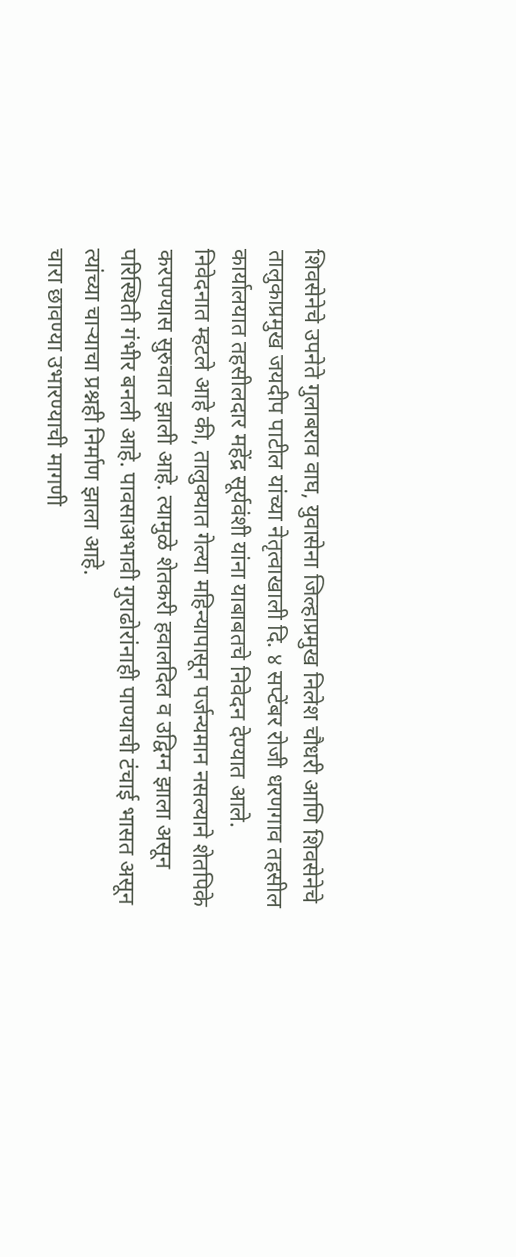शिवसेनेचे उपनेते गुलाबराव वाघ, युवासेना जिल्हाप्रमुख निलेश चौधरी आणि शिवसेनेचे तालुकाप्रमुख जयदीप पाटील यांच्या नेतृत्वाखाली दि. ४ सप्टेंबर रोजी धरणगाव तहसील कार्यालयात तहसीलदार महेंद्र सूर्यवंशी यांना याबाबतचे निवेदन देण्यात आले.
निवेदनात म्हटले आहे की, तालुक्यात गेल्या महिन्यापासून पर्जन्यमान नसल्याने शेतपिके करपण्यास सुरुवात झाली आहे. त्यामुळे शेतकरी हवालदिल व उद्विग्न झाला असून परिस्थिती गंभीर बनली आहे. पावसाअभावी गुराढोरांनाही पाण्याची टंचाई भासत असून त्यांच्या चाऱ्याचा प्रश्नही निर्माण झाला आहे.
चारा छावण्या उभारण्याची मागणी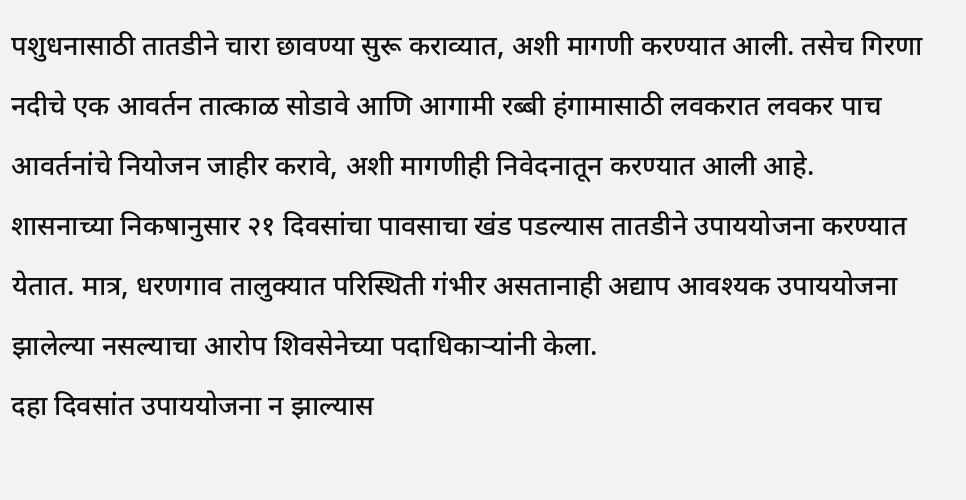पशुधनासाठी तातडीने चारा छावण्या सुरू कराव्यात, अशी मागणी करण्यात आली. तसेच गिरणा नदीचे एक आवर्तन तात्काळ सोडावे आणि आगामी रब्बी हंगामासाठी लवकरात लवकर पाच आवर्तनांचे नियोजन जाहीर करावे, अशी मागणीही निवेदनातून करण्यात आली आहे.
शासनाच्या निकषानुसार २१ दिवसांचा पावसाचा खंड पडल्यास तातडीने उपाययोजना करण्यात येतात. मात्र, धरणगाव तालुक्यात परिस्थिती गंभीर असतानाही अद्याप आवश्यक उपाययोजना झालेल्या नसल्याचा आरोप शिवसेनेच्या पदाधिकाऱ्यांनी केला.
दहा दिवसांत उपाययोजना न झाल्यास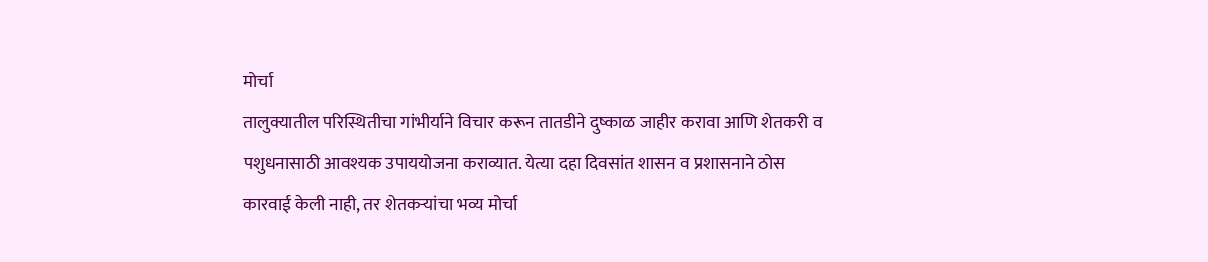मोर्चा
तालुक्यातील परिस्थितीचा गांभीर्याने विचार करून तातडीने दुष्काळ जाहीर करावा आणि शेतकरी व पशुधनासाठी आवश्यक उपाययोजना कराव्यात. येत्या दहा दिवसांत शासन व प्रशासनाने ठोस कारवाई केली नाही, तर शेतकऱ्यांचा भव्य मोर्चा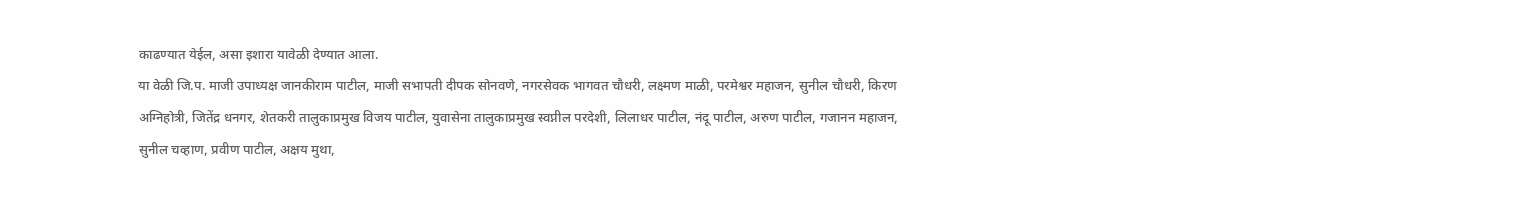काढण्यात येईल, असा इशारा यावेळी देण्यात आला.
या वेळी जि.प. माजी उपाध्यक्ष जानकीराम पाटील, माजी सभापती दीपक सोनवणे, नगरसेवक भागवत चौधरी, लक्ष्मण माळी, परमेश्वर महाजन, सुनील चौधरी, किरण अग्निहोत्री, जितेंद्र धनगर, शेतकरी तालुकाप्रमुख विजय पाटील, युवासेना तालुकाप्रमुख स्वप्नील परदेशी, लिलाधर पाटील, नंदू पाटील, अरुण पाटील, गजानन महाजन, सुनील चव्हाण, प्रवीण पाटील, अक्षय मुथा,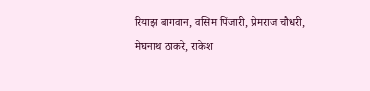रियाझ बागवान, वसिम पिंजारी, प्रेमराज चौधरी, मेघनाथ ठाकरे, राकेश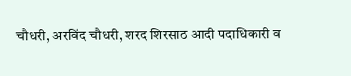चौधरी, अरविंद चौधरी, शरद शिरसाठ आदी पदाधिकारी व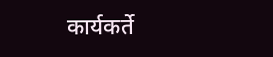कार्यकर्ते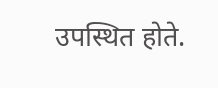उपस्थित होते.